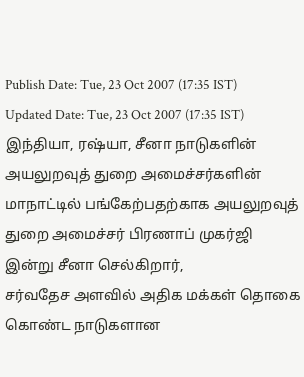Publish Date: Tue, 23 Oct 2007 (17:35 IST)
Updated Date: Tue, 23 Oct 2007 (17:35 IST)
இந்தியா, ரஷ்யா, சீனா நாடுகளின் அயலுறவுத் துறை அமைச்சர்களின் மாநாட்டில் பங்கேற்பதற்காக அயலுறவுத் துறை அமைச்சர் பிரணாப் முகர்ஜி இன்று சீனா செல்கிறார்,
சர்வதேச அளவில் அதிக மக்கள் தொகை கொண்ட நாடுகளான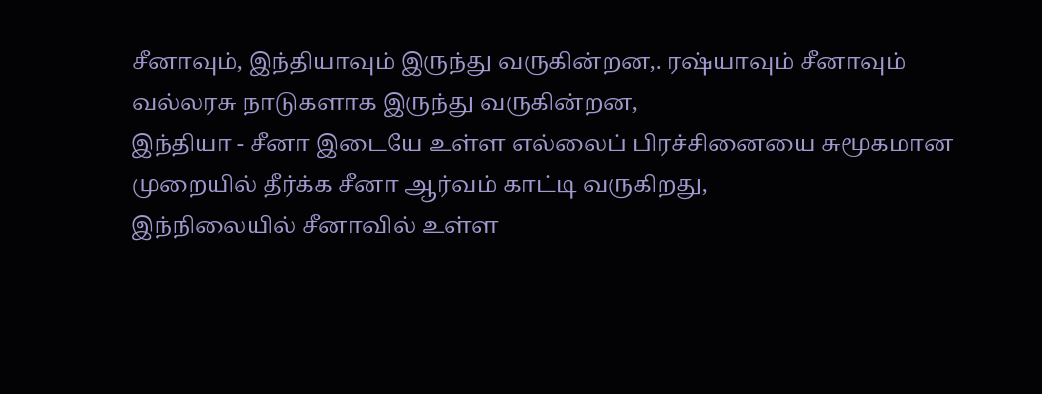சீனாவும், இந்தியாவும் இருந்து வருகின்றன,. ரஷ்யாவும் சீனாவும் வல்லரசு நாடுகளாக இருந்து வருகின்றன,
இந்தியா - சீனா இடையே உள்ள எல்லைப் பிரச்சினையை சுமூகமான முறையில் தீர்க்க சீனா ஆர்வம் காட்டி வருகிறது,
இந்நிலையில் சீனாவில் உள்ள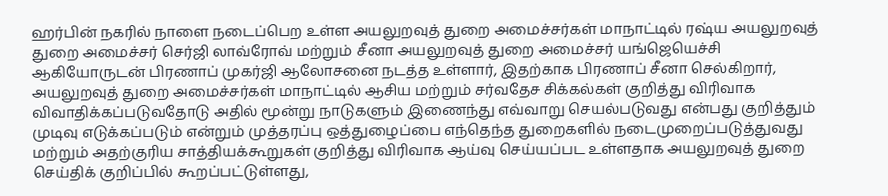ஹர்பின் நகரில் நாளை நடைப்பெற உள்ள அயலுறவுத் துறை அமைச்சர்கள் மாநாட்டில் ரஷ்ய அயலுறவுத் துறை அமைச்சர் செர்ஜி லாவ்ரோவ் மற்றும் சீனா அயலுறவுத் துறை அமைச்சர் யங்ஜெயெச்சி ஆகியோருடன் பிரணாப் முகர்ஜி ஆலோசனை நடத்த உள்ளார், இதற்காக பிரணாப் சீனா செல்கிறார்,
அயலுறவுத் துறை அமைச்சர்கள் மாநாட்டில் ஆசிய மற்றும் சர்வதேச சிக்கல்கள் குறித்து விரிவாக விவாதிக்கப்படுவதோடு அதில் மூன்று நாடுகளும் இணைந்து எவ்வாறு செயல்படுவது என்பது குறித்தும் முடிவு எடுக்கப்படும் என்றும் முத்தரப்பு ஒத்துழைப்பை எந்தெந்த துறைகளில் நடைமுறைப்படுத்துவது மற்றும் அதற்குரிய சாத்தியக்கூறுகள் குறித்து விரிவாக ஆய்வு செய்யப்பட உள்ளதாக அயலுறவுத் துறை செய்திக் குறிப்பில் கூறப்பட்டுள்ளது,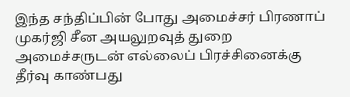இந்த சந்திப்பின் போது அமைச்சர் பிரணாப் முகர்ஜி சீன அயலுறவுத் துறை அமைச்சருடன் எல்லைப் பிரச்சினைக்கு தீர்வு காண்பது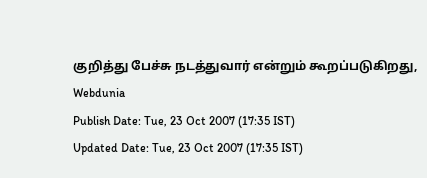குறித்து பேச்சு நடத்துவார் என்றும் கூறப்படுகிறது,
Webdunia
Publish Date: Tue, 23 Oct 2007 (17:35 IST)
Updated Date: Tue, 23 Oct 2007 (17:35 IST)